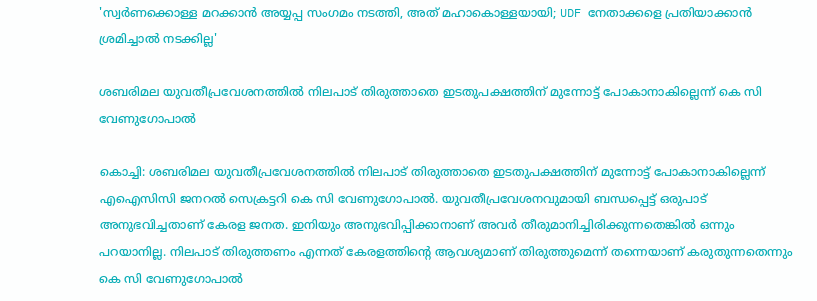'സ്വർണക്കൊള്ള മറക്കാൻ അയ്യപ്പ സംഗമം നടത്തി, അത് മഹാകൊള്ളയായി; UDF നേതാക്കളെ പ്രതിയാക്കാൻ ശ്രമിച്ചാൽ നടക്കില്ല'

ശബരിമല യുവതീപ്രവേശനത്തില്‍ നിലപാട് തിരുത്താതെ ഇടതുപക്ഷത്തിന് മുന്നോട്ട് പോകാനാകില്ലെന്ന് കെ സി വേണുഗോപാല്‍

കൊച്ചി: ശബരിമല യുവതീപ്രവേശനത്തില്‍ നിലപാട് തിരുത്താതെ ഇടതുപക്ഷത്തിന് മുന്നോട്ട് പോകാനാകില്ലെന്ന് എഐസിസി ജനറല്‍ സെക്രട്ടറി കെ സി വേണുഗോപാല്‍. യുവതീപ്രവേശനവുമായി ബന്ധപ്പെട്ട് ഒരുപാട് അനുഭവിച്ചതാണ് കേരള ജനത. ഇനിയും അനുഭവിപ്പിക്കാനാണ് അവര്‍ തീരുമാനിച്ചിരിക്കുന്നതെങ്കില്‍ ഒന്നും പറയാനില്ല. നിലപാട് തിരുത്തണം എന്നത് കേരളത്തിന്റെ ആവശ്യമാണ് തിരുത്തുമെന്ന് തന്നെയാണ് കരുതുന്നതെന്നും കെ സി വേണുഗോപാല്‍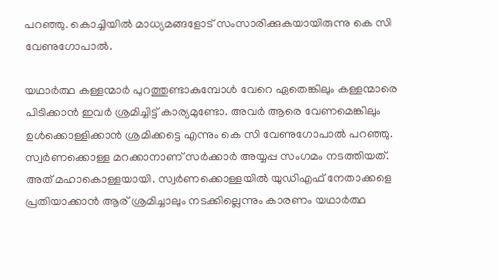പറഞ്ഞു. കൊച്ചിയില്‍ മാധ്യമങ്ങളോട് സംസാരിക്കുകയായിരുന്നു കെ സി വേണുഗോപാൽ.

യഥാര്‍ത്ഥ കള്ളന്മാര്‍ പുറത്തുണ്ടാകുമ്പോള്‍ വേറെ ഏതെങ്കിലും കള്ളന്മാരെ പിടിക്കാന്‍ ഇവര്‍ ശ്രമിച്ചിട്ട് കാര്യമുണ്ടോ. അവര്‍ ആരെ വേണമെങ്കിലും ഉള്‍ക്കൊള്ളിക്കാന്‍ ശ്രമിക്കട്ടെ എന്നും കെ സി വേണുഗോപാല്‍ പറഞ്ഞു. സ്വര്‍ണക്കൊള്ള മറക്കാനാണ് സര്‍ക്കാര്‍ അയ്യപ്പ സംഗമം നടത്തിയത്. അത് മഹാകൊള്ളയായി. സ്വര്‍ണക്കൊള്ളയില്‍ യുഡിഎഫ് നേതാക്കളെ പ്രതിയാക്കാന്‍ ആര് ശ്രമിച്ചാലും നടക്കില്ലെന്നും കാരണം യഥാര്‍ത്ഥ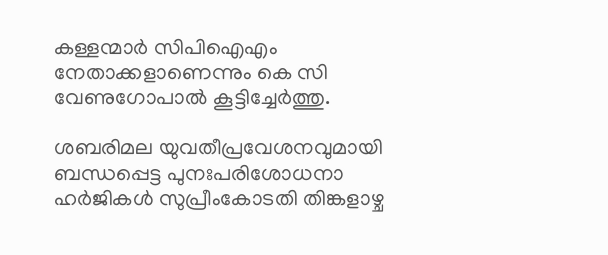കള്ളന്മാര്‍ സിപിഐഎം നേതാക്കളാണെന്നും കെ സി വേണുഗോപാല്‍ കൂട്ടിച്ചേര്‍ത്തു.

ശബരിമല യുവതീപ്രവേശനവുമായി ബന്ധപ്പെട്ട പുനഃപരിശോധനാ ഹര്‍ജികള്‍ സുപ്രീംകോടതി തിങ്കളാഴ്ച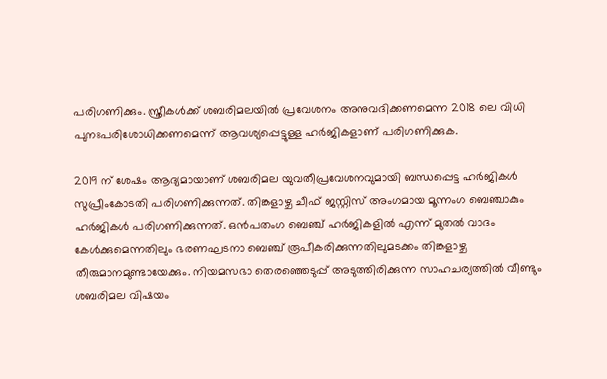പരിഗണിക്കും. സ്ത്രീകള്‍ക്ക് ശബരിമലയില്‍ പ്രവേശനം അനുവദിക്കണമെന്ന 2018 ലെ വിധി പുനഃപരിശോധിക്കണമെന്ന് ആവശ്യപ്പെട്ടുള്ള ഹര്‍ജികളാണ് പരിഗണിക്കുക.

2019 ന് ശേഷം ആദ്യമായാണ് ശബരിമല യുവതീപ്രവേശനവുമായി ബന്ധപ്പെട്ട ഹര്‍ജികള്‍ സുപ്രീംകോടതി പരിഗണിക്കുന്നത്. തിങ്കളാഴ്ച ചീഫ് ജസ്റ്റിസ് അംഗമായ മൂന്നംഗ ബെഞ്ചാകും ഹര്‍ജികള്‍ പരിഗണിക്കുന്നത്. ഒന്‍പതംഗ ബെഞ്ച് ഹര്‍ജികളില്‍ എന്ന് മുതല്‍ വാദം കേള്‍ക്കുമെന്നതിലും ഭരണഘടനാ ബെഞ്ച് രൂപീകരിക്കുന്നതിലുമടക്കം തിങ്കളാഴ്ച തീരുമാനമുണ്ടായേക്കും. നിയമസഭാ തെരഞ്ഞെടുപ്പ് അടുത്തിരിക്കുന്ന സാഹചര്യത്തില്‍ വീണ്ടും ശബരിമല വിഷയം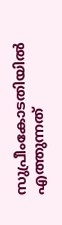സുപ്രീംകോടതിയില്‍ എത്തുന്നത്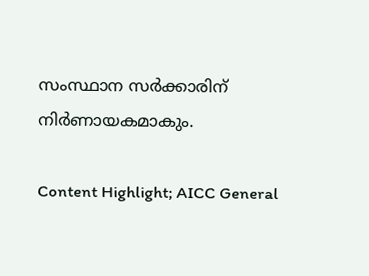സംസ്ഥാന സര്‍ക്കാരിന് നിര്‍ണായകമാകും.

Content Highlight; AICC General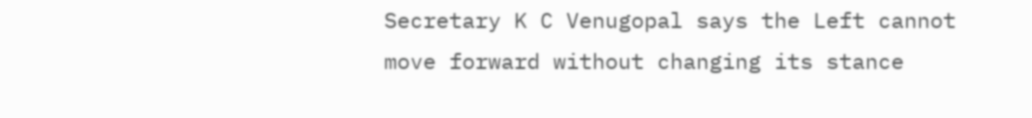Secretary K C Venugopal says the Left cannot move forward without changing its stance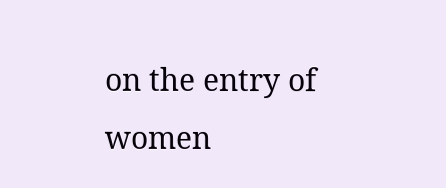on the entry of women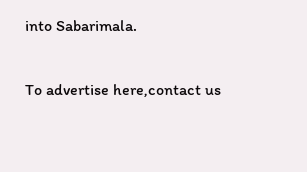into Sabarimala.

To advertise here,contact us